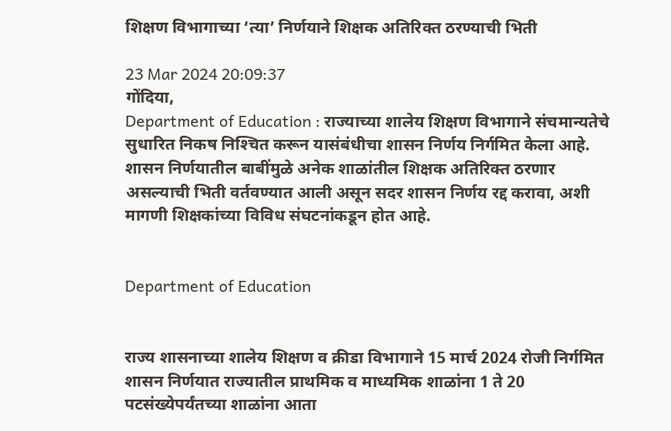शिक्षण विभागाच्या ‘त्या’ निर्णयाने शिक्षक अतिरिक्त ठरण्याची भिती

23 Mar 2024 20:09:37
गोंदिया,
Department of Education : राज्याच्या शालेय शिक्षण विभागाने संचमान्यतेचे सुधारित निकष निश्‍चित करून यासंबंधीचा शासन निर्णय निर्गमित केला आहे. शासन निर्णयातील बाबींमुळे अनेक शाळांतील शिक्षक अतिरिक्त ठरणार असल्याची भिती वर्तवण्यात आली असून सदर शासन निर्णय रद्द करावा, अशी मागणी शिक्षकांच्या विविध संघटनांकडून होत आहे.


Department of Education


राज्य शासनाच्या शालेय शिक्षण व क्रीडा विभागाने 15 मार्च 2024 रोजी निर्गमित शासन निर्णयात राज्यातील प्राथमिक व माध्यमिक शाळांना 1 ते 20 पटसंख्येपर्यंतच्या शाळांना आता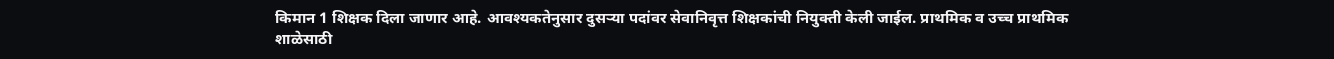किमान 1 शिक्षक दिला जाणार आहे. आवश्यकतेनुसार दुसर्‍या पदांवर सेवानिवृत्त शिक्षकांची नियुक्ती केली जाईल. प्राथमिक व उच्च प्राथमिक शाळेसाठी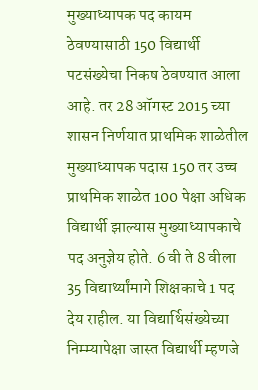मुख्याध्यापक पद कायम ठेवण्यासाठी 150 विद्यार्थी पटसंख्येचा निकष ठेवण्यात आला आहे. तर 28 ऑगस्ट 2015 च्या शासन निर्णयात प्राथमिक शाळेतील मुख्याध्यापक पदास 150 तर उच्च प्राथमिक शाळेत 100 पेक्षा अधिक विद्यार्थी झाल्यास मुख्याध्यापकाचे पद अनुज्ञेय होते. 6 वी ते 8 वीला 35 विद्यार्थ्यांमागे शिक्षकाचे 1 पद देय राहील. या विद्यार्थिसंख्येच्या निम्म्यापेक्षा जास्त विद्यार्थी म्हणजे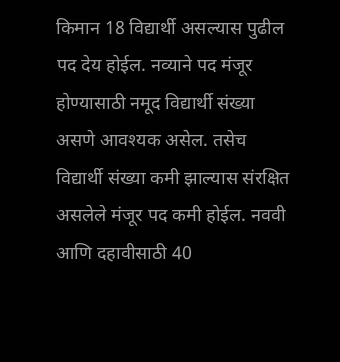किमान 18 विद्यार्थी असल्यास पुढील पद देय होईल. नव्याने पद मंजूर होण्यासाठी नमूद विद्यार्थी संख्या असणे आवश्यक असेल. तसेच विद्यार्थी संख्या कमी झाल्यास संरक्षित असलेले मंजूर पद कमी होईल. नववी आणि दहावीसाठी 40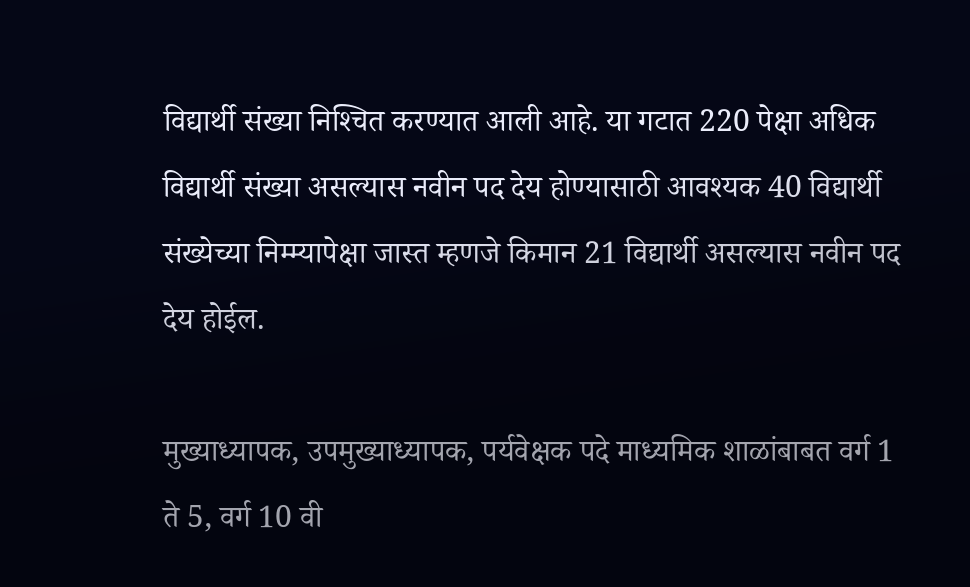विद्यार्थी संख्या निश्‍चित करण्यात आली आहे. या गटात 220 पेक्षा अधिक विद्यार्थी संख्या असल्यास नवीन पद देय होण्यासाठी आवश्यक 40 विद्यार्थी संख्येच्या निम्म्यापेक्षा जास्त म्हणजे किमान 21 विद्यार्थी असल्यास नवीन पद देय होईल.

मुख्याध्यापक, उपमुख्याध्यापक, पर्यवेक्षक पदे माध्यमिक शाळांबाबत वर्ग 1 ते 5, वर्ग 10 वी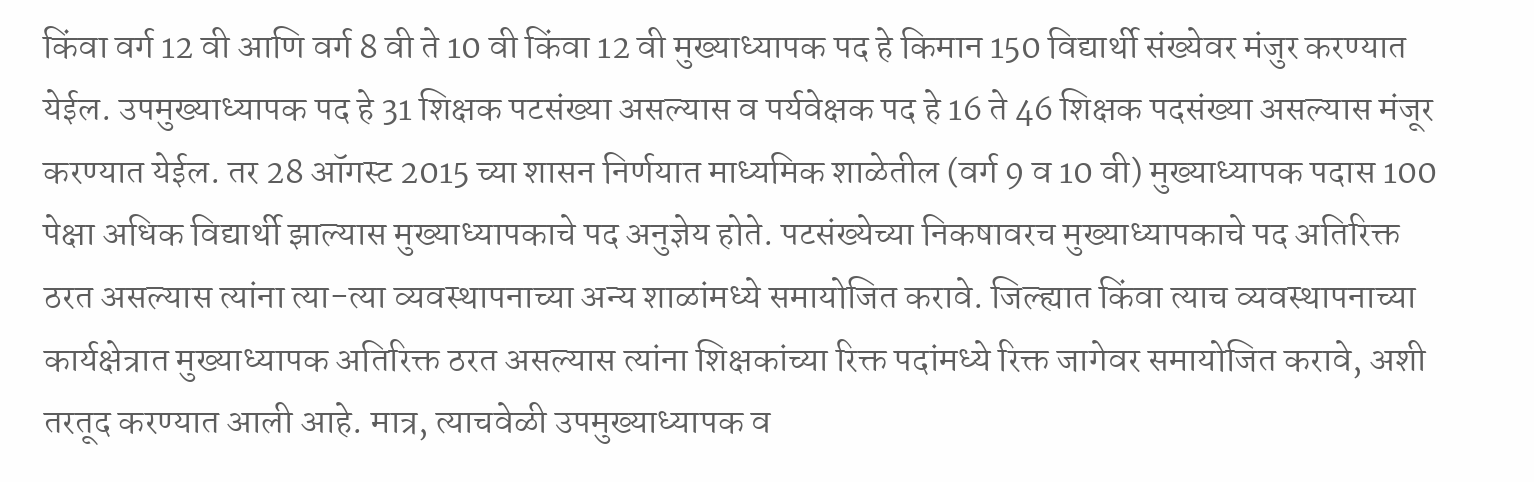किंवा वर्ग 12 वी आणि वर्ग 8 वी ते 10 वी किंवा 12 वी मुख्याध्यापक पद हे किमान 150 विद्यार्थी संख्येवर मंजुर करण्यात येईल. उपमुख्याध्यापक पद हे 31 शिक्षक पटसंख्या असल्यास व पर्यवेक्षक पद हे 16 ते 46 शिक्षक पदसंख्या असल्यास मंजूर करण्यात येईल. तर 28 ऑगस्ट 2015 च्या शासन निर्णयात माध्यमिक शाळेतील (वर्ग 9 व 10 वी) मुख्याध्यापक पदास 100 पेक्षा अधिक विद्यार्थी झाल्यास मुख्याध्यापकाचे पद अनुज्ञेय होते. पटसंख्येच्या निकषावरच मुख्याध्यापकाचे पद अतिरिक्त ठरत असल्यास त्यांना त्या-त्या व्यवस्थापनाच्या अन्य शाळांमध्ये समायोजित करावे. जिल्ह्यात किंवा त्याच व्यवस्थापनाच्या कार्यक्षेत्रात मुख्याध्यापक अतिरिक्त ठरत असल्यास त्यांना शिक्षकांच्या रिक्त पदांमध्ये रिक्त जागेवर समायोजित करावे, अशी तरतूद करण्यात आली आहे. मात्र, त्याचवेळी उपमुख्याध्यापक व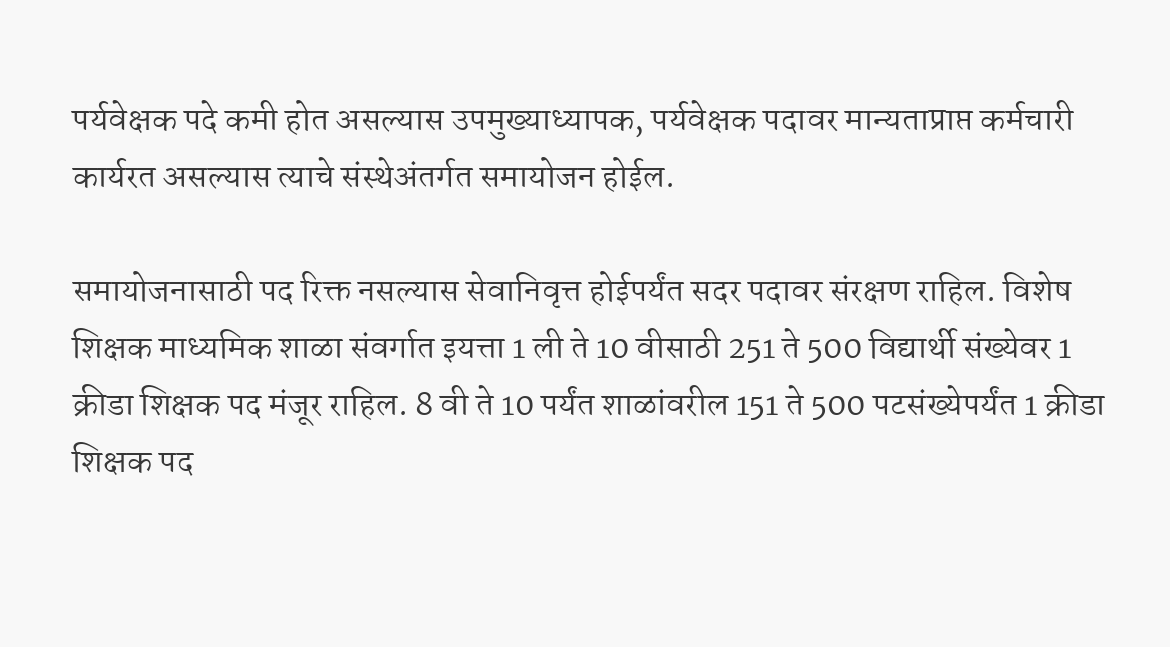पर्यवेक्षक पदे कमी होत असल्यास उपमुख्याध्यापक, पर्यवेक्षक पदावर मान्यताप्राप्त कर्मचारी कार्यरत असल्यास त्याचे संस्थेअंतर्गत समायोजन होईल.

समायोजनासाठी पद रिक्त नसल्यास सेवानिवृत्त होईपर्यंत सदर पदावर संरक्षण राहिल. विशेष शिक्षक माध्यमिक शाळा संवर्गात इयत्ता 1 ली ते 10 वीसाठी 251 ते 500 विद्यार्थी संख्येवर 1 क्रीडा शिक्षक पद मंजूर राहिल. 8 वी ते 10 पर्यंत शाळांवरील 151 ते 500 पटसंख्येपर्यंत 1 क्रीडा शिक्षक पद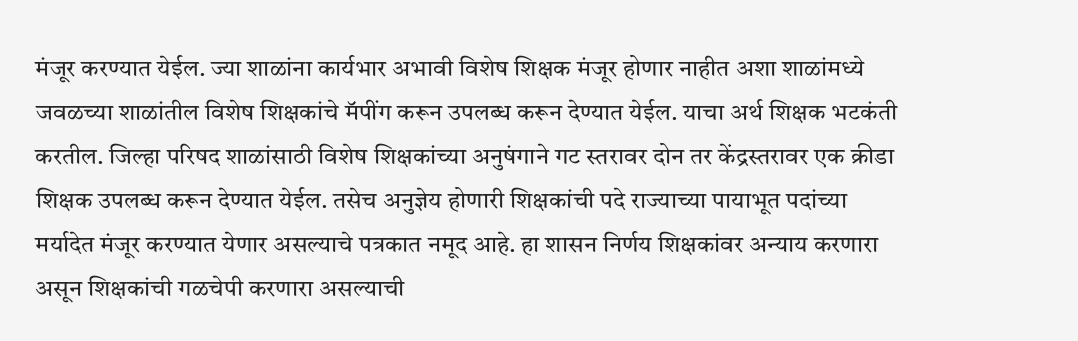मंजूर करण्यात येईल. ज्या शाळांना कार्यभार अभावी विशेष शिक्षक मंजूर होणार नाहीत अशा शाळांमध्ये जवळच्या शाळांतील विशेष शिक्षकांचे मॅपींग करून उपलब्ध करून देण्यात येईल. याचा अर्थ शिक्षक भटकंती करतील. जिल्हा परिषद शाळांसाठी विशेष शिक्षकांच्या अनुषंगाने गट स्तरावर दोन तर केंद्रस्तरावर एक क्रीडा शिक्षक उपलब्ध करून देण्यात येईल. तसेच अनुज्ञेय होणारी शिक्षकांची पदे राज्याच्या पायाभूत पदांच्या मर्यादेत मंजूर करण्यात येणार असल्याचे पत्रकात नमूद आहे. हा शासन निर्णय शिक्षकांवर अन्याय करणारा असून शिक्षकांची गळचेपी करणारा असल्याची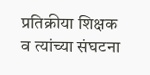प्रतिक्रीया शिक्षक व त्यांच्या संघटना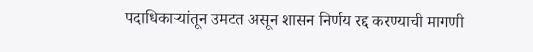पदाधिकार्‍यांतून उमटत असून शासन निर्णय रद्द करण्याची मागणी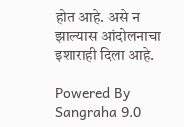होत आहे. असे न झाल्यास आंदोलनाचा इशाराही दिला आहे.

Powered By Sangraha 9.0